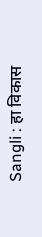Sangli : हा विकास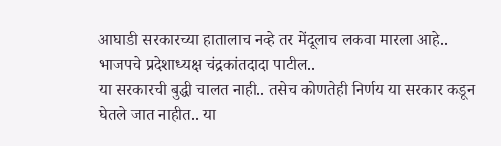आघाडी सरकारच्या हातालाच नव्हे तर मेंदूलाच लकवा मारला आहे.. भाजपचे प्रदेशाध्यक्ष चंद्रकांतदादा पाटील..
या सरकारची बुद्धी चालत नाही.. तसेच कोणतेही निर्णय या सरकार कडून घेतले जात नाहीत.. या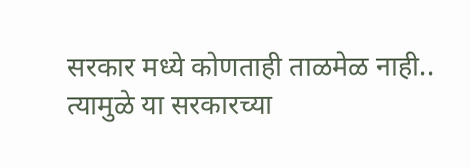सरकार मध्ये कोणताही ताळमेळ नाही.. त्यामुळे या सरकारच्या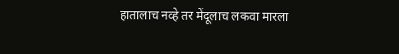हातालाच नव्हे तर मेंदूलाच लकवा मारला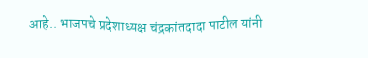आहे.. भाजपचे प्रदेशाध्यक्ष चंद्रकांतदादा पाटील यांनी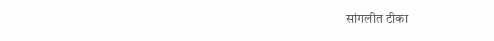सांगलीत टीका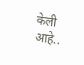केली आहे..